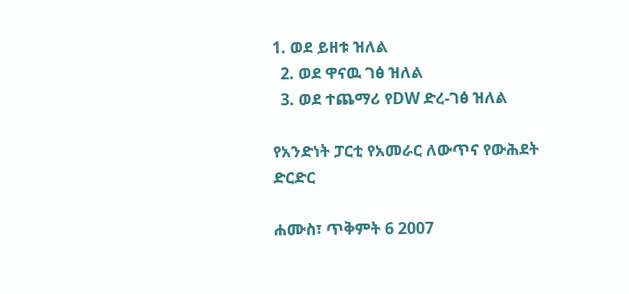1. ወደ ይዘቱ ዝለል
  2. ወደ ዋናዉ ገፅ ዝለል
  3. ወደ ተጨማሪ የDW ድረ-ገፅ ዝለል

የአንድነት ፓርቲ የአመራር ለውጥና የውሕደት ድርድር

ሐሙስ፣ ጥቅምት 6 2007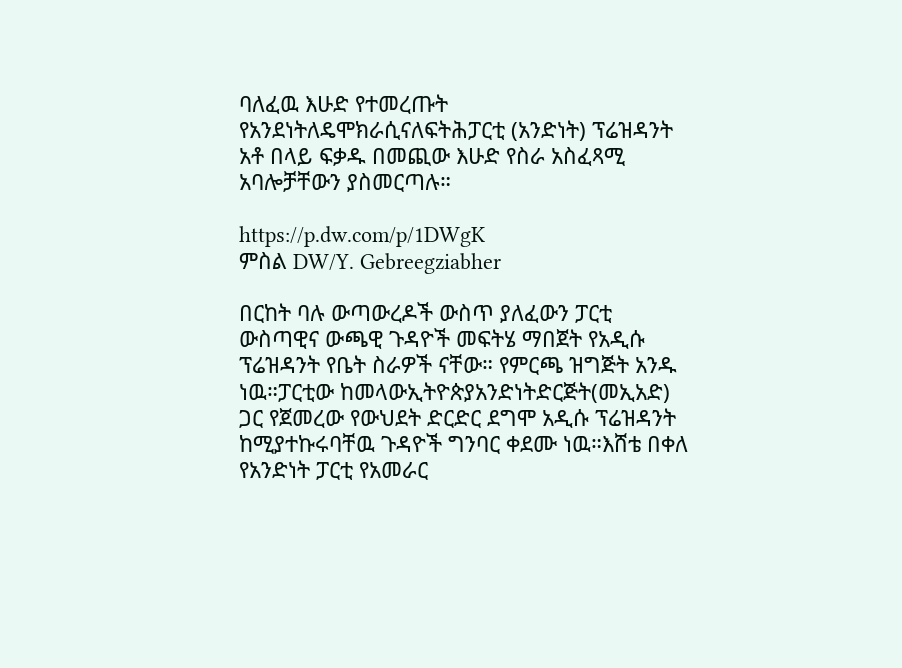ባለፈዉ እሁድ የተመረጡት የአንደነትለዴሞክራሲናለፍትሕፓርቲ (አንድነት) ፕሬዝዳንት አቶ በላይ ፍቃዱ በመጪው እሁድ የስራ አስፈጻሚ አባሎቻቸውን ያስመርጣሉ።

https://p.dw.com/p/1DWgK
ምስል DW/Y. Gebreegziabher

በርከት ባሉ ውጣውረዶች ውስጥ ያለፈውን ፓርቲ ውስጣዊና ውጫዊ ጉዳዮች መፍትሄ ማበጀት የአዲሱ ፕሬዝዳንት የቤት ስራዎች ናቸው። የምርጫ ዝግጅት አንዱ ነዉ።ፓርቲው ከመላውኢትዮጵያአንድነትድርጅት(መኢአድ) ጋር የጀመረው የውህደት ድርድር ደግሞ አዲሱ ፕሬዝዳንት ከሚያተኩሩባቸዉ ጉዳዮች ግንባር ቀደሙ ነዉ።እሸቴ በቀለ የአንድነት ፓርቲ የአመራር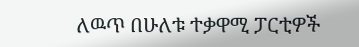ለዉጥ በሁለቱ ተቃዋሚ ፓርቲዎች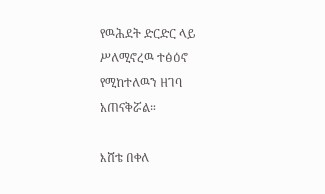የዉሕደት ድርድር ላይ ሥለሚኖረዉ ተፅዕኖ የሚከተለዉን ዘገባ አጠናቅሯል።

እሸቴ በቀለ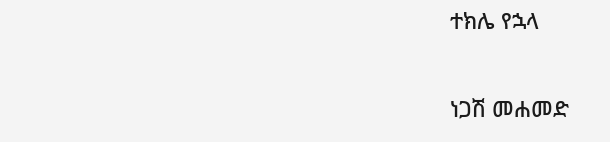ተክሌ የኋላ

ነጋሽ መሐመድ